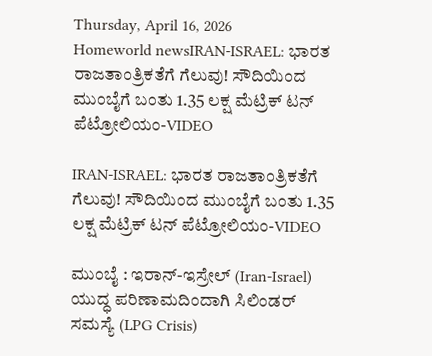Thursday, April 16, 2026
Homeworld newsIRAN-ISRAEL: ಭಾರತ ರಾಜತಾಂತ್ರಿಕತೆಗೆ ಗೆಲುವು! ಸೌದಿಯಿಂದ ಮುಂಬೈಗೆ ಬಂತು 1.35 ಲಕ್ಷ ಮೆಟ್ರಿಕ್ ಟನ್ ಪೆಟ್ರೋಲಿಯಂ-VIDEO

IRAN-ISRAEL: ಭಾರತ ರಾಜತಾಂತ್ರಿಕತೆಗೆ ಗೆಲುವು! ಸೌದಿಯಿಂದ ಮುಂಬೈಗೆ ಬಂತು 1.35 ಲಕ್ಷ ಮೆಟ್ರಿಕ್ ಟನ್ ಪೆಟ್ರೋಲಿಯಂ-VIDEO

ಮುಂಬೈ : ಇರಾನ್-ಇಸ್ರೇಲ್ (Iran-Israel) ಯುದ್ಧ ಪರಿಣಾಮದಿಂದಾಗಿ ಸಿಲಿಂಡರ್ ಸಮಸ್ಯೆ (LPG Crisis)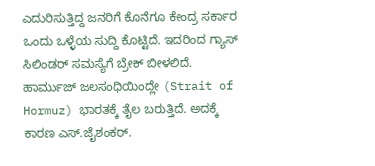ಎದುರಿಸುತ್ತಿದ್ದ ಜನರಿಗೆ ಕೊನೆಗೂ ಕೇಂದ್ರ ಸರ್ಕಾರ ಒಂದು ಒಳ್ಳೆಯ ಸುದ್ದಿ ಕೊಟ್ಟಿದೆ. ಇದರಿಂದ ಗ್ಯಾಸ್ ಸಿಲಿಂಡರ್ ಸಮಸ್ಯೆಗೆ ಬ್ರೇಕ್ ಬೀಳಲಿದೆ. ಹಾರ್ಮುಜ್ ಜಲಸಂಧಿಯಿಂದ್ಲೇ (Strait of Hormuz) ಭಾರತಕ್ಕೆ ತೈಲ ಬರುತ್ತಿದೆ. ಅದಕ್ಕೆ ಕಾರಣ ಎಸ್.ಜೈಶಂಕರ್.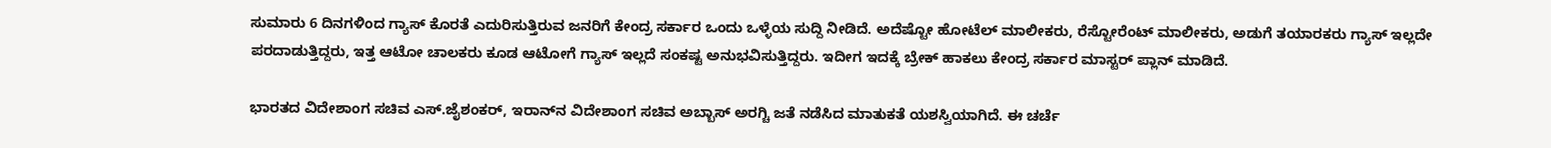ಸುಮಾರು 6 ದಿನಗಳಿಂದ ಗ್ಯಾಸ್ ಕೊರತೆ ಎದುರಿಸುತ್ತಿರುವ ಜನರಿಗೆ ಕೇಂದ್ರ ಸರ್ಕಾರ ಒಂದು ಒಳ್ಳೆಯ ಸುದ್ದಿ ನೀಡಿದೆ. ಅದೆಷ್ಟೋ ಹೋಟೆಲ್ ಮಾಲೀಕರು, ರೆಸ್ಟೋರೆಂಟ್ ಮಾಲೀಕರು, ಅಡುಗೆ ತಯಾರಕರು ಗ್ಯಾಸ್ ಇಲ್ಲದೇ ಪರದಾಡುತ್ತಿದ್ದರು, ಇತ್ತ ಆಟೋ ಚಾಲಕರು ಕೂಡ ಆಟೋಗೆ ಗ್ಯಾಸ್ ಇಲ್ಲದೆ ಸಂಕಷ್ಟ ಅನುಭವಿಸುತ್ತಿದ್ದರು. ಇದೀಗ ಇದಕ್ಕೆ ಬ್ರೇಕ್ ಹಾಕಲು ಕೇಂದ್ರ ಸರ್ಕಾರ ಮಾಸ್ಟರ್ ಪ್ಲಾನ್ ಮಾಡಿದೆ.

ಭಾರತದ ವಿದೇಶಾಂಗ ಸಚಿವ ಎಸ್.ಜೈಶಂಕರ್, ಇರಾನ್‌ನ ವಿದೇಶಾಂಗ ಸಚಿವ ಅಬ್ಬಾಸ್ ಅರಗ್ಚಿ ಜತೆ ನಡೆಸಿದ ಮಾತುಕತೆ ಯಶಸ್ವಿಯಾಗಿದೆ. ಈ ಚರ್ಚೆ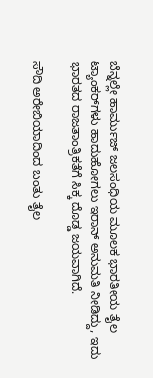ಬೆನ್ನಲ್ಲೇ ಹಾರ್ಮುಜ್ ಜಲಸಂಧಿಯ ಮೂಲಕ ಭಾರತೀಯ ತೈಲ ಟ್ಯಾಂಕರ್‌ಗಳು ಹಾದುಹೋಗಲು ಇರಾನ್ ಅನುಮತಿ ನೀಡಿದ್ದು, ಇದು ಭಾರತದ ರಾಜತಾಂತ್ರಿಕತೆಗೆ ಸಿಕ್ಕ ದೊಡ್ಡ ಜಯವಾಗಿದೆ.

ಸೌದಿ ಅರೇಬಿಯಾದಿಂದ ಬಂತು ತೈಲ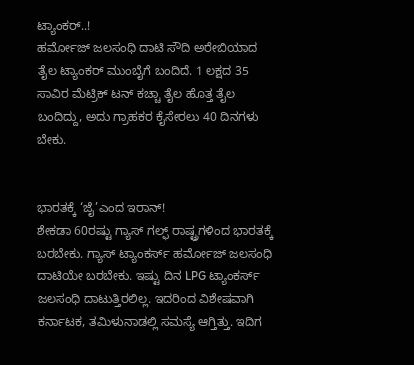ಟ್ಯಾಂಕರ್..!
ಹರ್ಮೋಜ್ ಜಲಸಂಧಿ ದಾಟಿ ಸೌದಿ ಅರೇಬಿಯಾದ ತೈಲ ಟ್ಯಾಂಕರ್ ಮುಂಬೈಗೆ ಬಂದಿದೆ. 1 ಲಕ್ಷದ 35 ಸಾವಿರ ಮೆಟ್ರಿಕ್ ಟನ್ ಕಚ್ಚಾ ತೈಲ ಹೊತ್ತ ತೈಲ ಬಂದಿದ್ದು, ಅದು ಗ್ರಾಹಕರ ಕೈಸೇರಲು 40 ದಿನಗಳು ಬೇಕು.


ಭಾರತಕ್ಕೆ ‘ಜೈ’ಎಂದ ಇರಾನ್!
ಶೇಕಡಾ 60ರಷ್ಟು ಗ್ಯಾಸ್ ಗಲ್ಫ್ ರಾಷ್ಟ್ರಗಳಿಂದ ಭಾರತಕ್ಕೆ ಬರಬೇಕು. ಗ್ಯಾಸ್ ಟ್ಯಾಂಕರ್ಸ್ ಹರ್ಮೋಜ್ ಜಲಸಂಧಿ ದಾಟಿಯೇ ಬರಬೇಕು. ಇಷ್ಟು ದಿನ LPG ಟ್ಯಾಂಕರ್ಸ್ ಜಲಸಂಧಿ ದಾಟುತ್ತಿರಲಿಲ್ಲ. ಇದರಿಂದ ವಿಶೇಷವಾಗಿ ಕರ್ನಾಟಕ, ತಮಿಳುನಾಡಲ್ಲಿ ಸಮಸ್ಯೆ ಆಗ್ತಿತ್ತು. ಇದಿಗ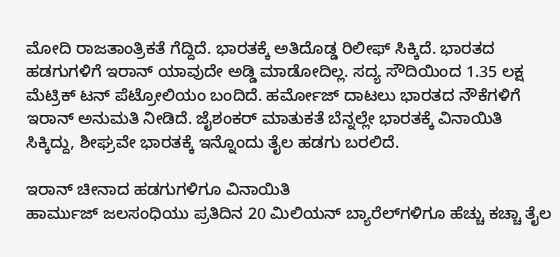ಮೋದಿ ರಾಜತಾಂತ್ರಿಕತೆ ಗೆದ್ದಿದೆ. ಭಾರತಕ್ಕೆ ಅತಿದೊಡ್ಡ ರಿಲೀಫ್ ಸಿಕ್ಕಿದೆ. ಭಾರತದ ಹಡಗುಗಳಿಗೆ ಇರಾನ್ ಯಾವುದೇ ಅಡ್ಡಿ ಮಾಡೋದಿಲ್ಲ. ಸದ್ಯ ಸೌದಿಯಿಂದ 1.35 ಲಕ್ಷ ಮೆಟ್ರಿಕ್ ಟನ್ ಪೆಟ್ರೋಲಿಯಂ ಬಂದಿದೆ. ಹರ್ಮೋಜ್ ದಾಟಲು ಭಾರತದ ನೌಕೆಗಳಿಗೆ ಇರಾನ್ ಅನುಮತಿ ನೀಡಿದೆ. ಜೈಶಂಕರ್ ಮಾತುಕತೆ ಬೆನ್ನಲ್ಲೇ ಭಾರತಕ್ಕೆ ವಿನಾಯಿತಿ ಸಿಕ್ಕಿದ್ದು, ಶೀಘ್ರವೇ ಭಾರತಕ್ಕೆ ಇನ್ನೊಂದು ತೈಲ ಹಡಗು ಬರಲಿದೆ.

ಇರಾನ್ ಚೀನಾದ ಹಡಗುಗಳಿಗೂ ವಿನಾಯಿತಿ
ಹಾರ್ಮುಜ್ ಜಲಸಂಧಿಯು ಪ್ರತಿದಿನ 20 ಮಿಲಿಯನ್ ಬ್ಯಾರೆಲ್‌ಗಳಿಗೂ ಹೆಚ್ಚು ಕಚ್ಚಾ ತೈಲ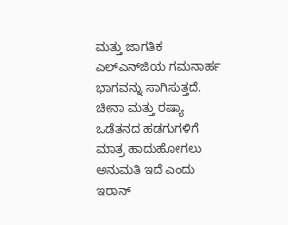ಮತ್ತು ಜಾಗತಿಕ ಎಲ್‌ಎನ್‌ಜಿಯ ಗಮನಾರ್ಹ ಭಾಗವನ್ನು ಸಾಗಿಸುತ್ತದೆ. ಚೀನಾ ಮತ್ತು ರಷ್ಯಾ ಒಡೆತನದ ಹಡಗುಗಳಿಗೆ ಮಾತ್ರ ಹಾದುಹೋಗಲು ಅನುಮತಿ ಇದೆ ಎಂದು ಇರಾನ್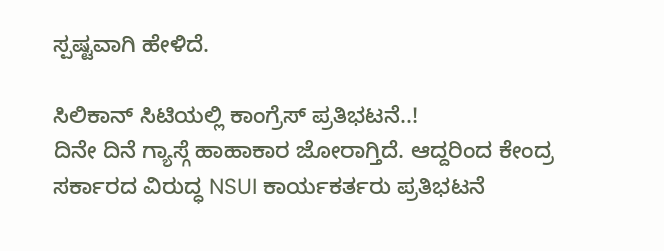ಸ್ಪಷ್ಟವಾಗಿ ಹೇಳಿದೆ.

ಸಿಲಿಕಾನ್ ಸಿಟಿಯಲ್ಲಿ ಕಾಂಗ್ರೆಸ್ ಪ್ರತಿಭಟನೆ..!
ದಿನೇ ದಿನೆ ಗ್ಯಾಸ್ಗೆ ಹಾಹಾಕಾರ ಜೋರಾಗ್ತಿದೆ. ಆದ್ದರಿಂದ ಕೇಂದ್ರ ಸರ್ಕಾರದ ವಿರುದ್ಧ NSUI ಕಾರ್ಯಕರ್ತರು ಪ್ರತಿಭಟನೆ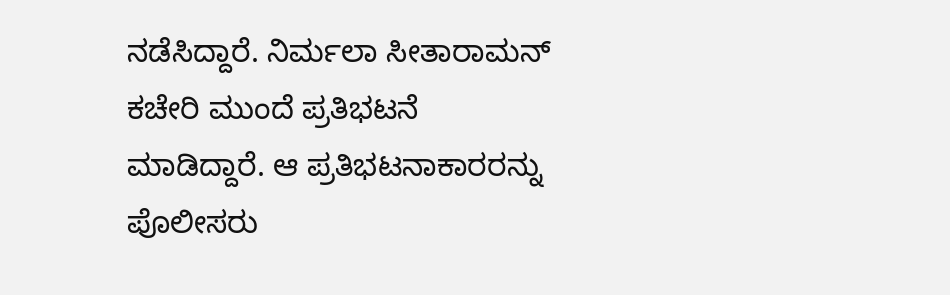ನಡೆಸಿದ್ದಾರೆ. ನಿರ್ಮಲಾ ಸೀತಾರಾಮನ್ ಕಚೇರಿ ಮುಂದೆ ಪ್ರತಿಭಟನೆ ಮಾಡಿದ್ದಾರೆ. ಆ ಪ್ರತಿಭಟನಾಕಾರರನ್ನು ಪೊಲೀಸರು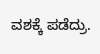ವಶಕ್ಕೆ ಪಡೆದ್ರು.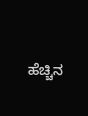ಹೆಚ್ಚಿನ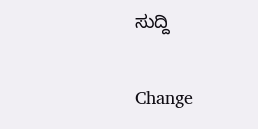ಸುದ್ದಿ

Change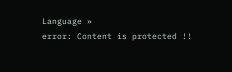Language »
error: Content is protected !!